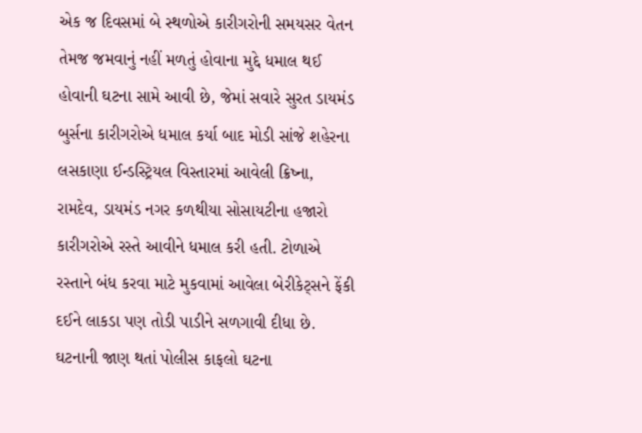એક જ દિવસમાં બે સ્થળોએ કારીગરોની સમયસર વેતન તેમજ જમવાનું નહીં મળતું હોવાના મુદ્દે ધમાલ થઈ હોવાની ઘટના સામે આવી છે, જેમાં સવારે સુરત ડાયમંડ બુર્સના કારીગરોએ ધમાલ કર્યા બાદ મોડી સાંજે શહેરના લસકાણા ઈન્ડસ્ટ્રિયલ વિસ્તારમાં આવેલી ક્રિષ્ના, રામદેવ, ડાયમંડ નગર કળથીયા સોસાયટીના હજારો કારીગરોએ રસ્તે આવીને ધમાલ કરી હતી. ટોળાએ રસ્તાને બંધ કરવા માટે મુકવામાં આવેલા બેરીકેટ્સને ફેંકી દઈને લાકડા પણ તોડી પાડીને સળગાવી દીધા છે. ઘટનાની જાણ થતાં પોલીસ કાફલો ઘટના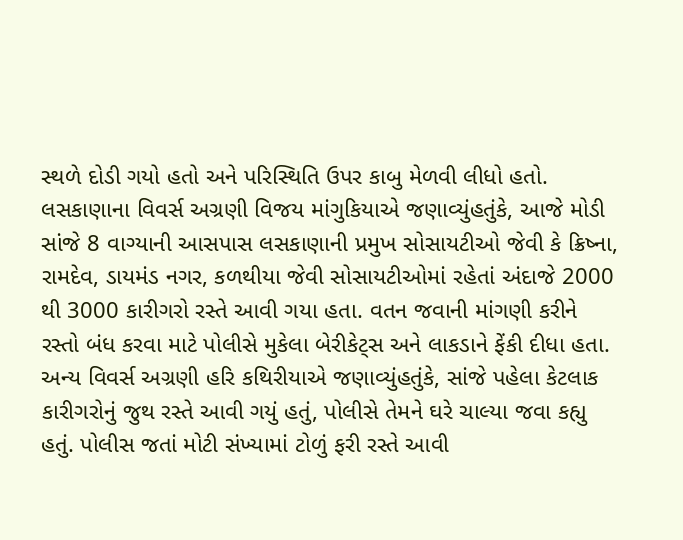સ્થળે દોડી ગયો હતો અને પરિસ્થિતિ ઉપર કાબુ મેળવી લીધો હતો.
લસકાણાના વિવર્સ અગ્રણી વિજય માંગુકિયાએ જણાવ્યુંહતુંકે, આજે મોડી સાંજે 8 વાગ્યાની આસપાસ લસકાણાની પ્રમુખ સોસાયટીઓ જેવી કે ક્રિષ્ના, રામદેવ, ડાયમંડ નગર, કળથીયા જેવી સોસાયટીઓમાં રહેતાં અંદાજે 2000 થી 3000 કારીગરો રસ્તે આવી ગયા હતા. વતન જવાની માંગણી કરીને રસ્તો બંધ કરવા માટે પોલીસે મુકેલા બેરીકેટ્સ અને લાકડાને ફેંકી દીધા હતા.
અન્ય વિવર્સ અગ્રણી હરિ કથિરીયાએ જણાવ્યુંહતુંકે, સાંજે પહેલા કેટલાક કારીગરોનું જુથ રસ્તે આવી ગયું હતું, પોલીસે તેમને ઘરે ચાલ્યા જવા કહ્યુ હતું. પોલીસ જતાં મોટી સંખ્યામાં ટોળું ફરી રસ્તે આવી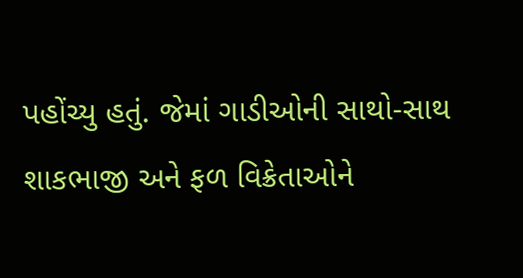પહોંચ્યુ હતું. જેમાં ગાડીઓની સાથો-સાથ શાકભાજી અને ફળ વિક્રેતાઓને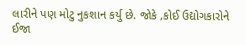લારીને પણ મોટુ નુકશાન કર્યુ છે. જોકે ,કોઈ ઉદ્યોગકારોને ઈજા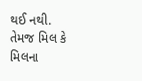થઈ નથી. તેમજ મિલ કે મિલના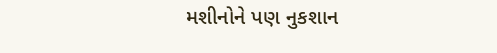મશીનોને પણ નુકશાન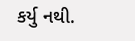કર્યુ નથી.